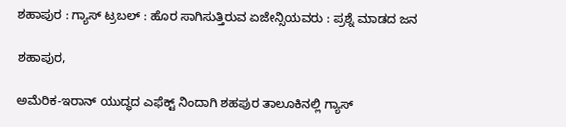ಶಹಾಪುರ : ಗ್ಯಾಸ್ ಟ್ರಬಲ್ : ಹೊರ ಸಾಗಿಸುತ್ತಿರುವ ಏಜೇನ್ಸಿಯವರು : ಪ್ರಶ್ನೆ ಮಾಡದ ಜನ

ಶಹಾಪುರ,

ಅಮೆರಿಕ-ಇರಾನ್ ಯುದ್ಧದ ಎಫೆಕ್ಟ್ ನಿಂದಾಗಿ ಶಹಪುರ ತಾಲೂಕಿನಲ್ಲಿ ಗ್ಯಾಸ್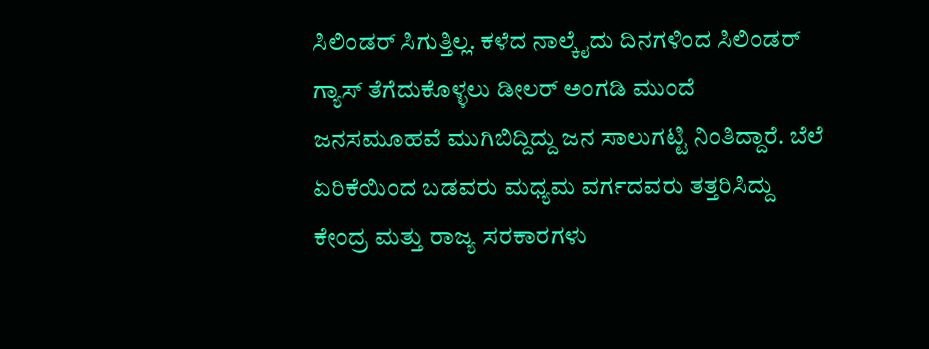ಸಿಲಿಂಡರ್ ಸಿಗುತ್ತಿಲ್ಲ. ಕಳೆದ ನಾಲ್ಕೈದು ದಿನಗಳಿಂದ ಸಿಲಿಂಡರ್ ಗ್ಯಾಸ್ ತೆಗೆದುಕೊಳ್ಳಲು ಡೀಲರ್ ಅಂಗಡಿ ಮುಂದೆ ಜನಸಮೂಹವೆ ಮುಗಿಬಿದ್ದಿದ್ದು ಜನ ಸಾಲುಗಟ್ಟಿ ನಿಂತಿದ್ದಾರೆ. ಬೆಲೆ ಏರಿಕೆಯಿಂದ ಬಡವರು ಮಧ್ಯಮ ವರ್ಗದವರು ತತ್ತರಿಸಿದ್ದು ಕೇಂದ್ರ ಮತ್ತು ರಾಜ್ಯ ಸರಕಾರಗಳು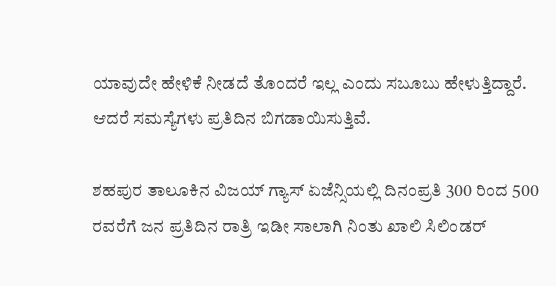ಯಾವುದೇ ಹೇಳಿಕೆ ನೀಡದೆ ತೊಂದರೆ ಇಲ್ಲ ಎಂದು ಸಬೂಬು ಹೇಳುತ್ತಿದ್ದಾರೆ. ಆದರೆ ಸಮಸ್ಯೆಗಳು ಪ್ರತಿದಿನ ಬಿಗಡಾಯಿಸುತ್ತಿವೆ.

ಶಹಪುರ ತಾಲೂಕಿನ ವಿಜಯ್ ಗ್ಯಾಸ್ ಏಜೆನ್ಸಿಯಲ್ಲಿ ದಿನಂಪ್ರತಿ 300 ರಿಂದ 500 ರವರೆಗೆ ಜನ ಪ್ರತಿದಿನ ರಾತ್ರಿ ಇಡೀ ಸಾಲಾಗಿ ನಿಂತು ಖಾಲಿ ಸಿಲಿಂಡರ್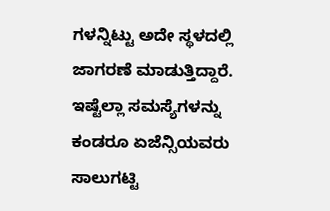ಗಳನ್ನಿಟ್ಟು ಅದೇ ಸ್ಥಳದಲ್ಲಿ ಜಾಗರಣೆ ಮಾಡುತ್ತಿದ್ದಾರೆ. ಇಷ್ಟೆಲ್ಲಾ ಸಮಸ್ಯೆಗಳನ್ನು ಕಂಡರೂ ಏಜೆನ್ಸಿಯವರು ಸಾಲುಗಟ್ಟಿ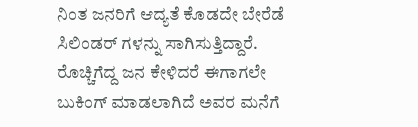ನಿಂತ ಜನರಿಗೆ ಆದ್ಯತೆ ಕೊಡದೇ ಬೇರೆಡೆ ಸಿಲಿಂಡರ್ ಗಳನ್ನು ಸಾಗಿಸುತ್ತಿದ್ದಾರೆ. ರೊಚ್ಚಿಗೆದ್ದ ಜನ ಕೇಳಿದರೆ ಈಗಾಗಲೇ ಬುಕಿಂಗ್ ಮಾಡಲಾಗಿದೆ ಅವರ ಮನೆಗೆ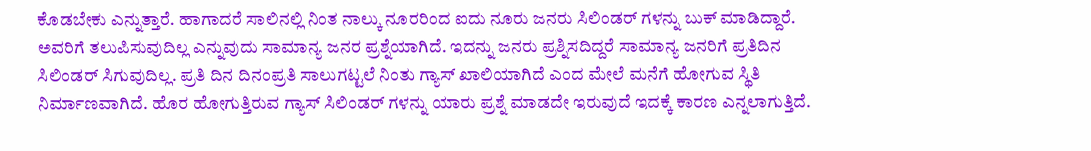ಕೊಡಬೇಕು ಎನ್ನುತ್ತಾರೆ. ಹಾಗಾದರೆ ಸಾಲಿನಲ್ಲಿ ನಿಂತ ನಾಲ್ಕು ನೂರರಿಂದ ಐದು ನೂರು ಜನರು ಸಿಲಿಂಡರ್ ಗಳನ್ನು ಬುಕ್ ಮಾಡಿದ್ದಾರೆ. ಅವರಿಗೆ ತಲುಪಿಸುವುದಿಲ್ಲ ಎನ್ನುವುದು ಸಾಮಾನ್ಯ ಜನರ ಪ್ರಶ್ನೆಯಾಗಿದೆ. ಇದನ್ನು ಜನರು ಪ್ರಶ್ನಿಸದಿದ್ದರೆ ಸಾಮಾನ್ಯ ಜನರಿಗೆ ಪ್ರತಿದಿನ ಸಿಲಿಂಡರ್ ಸಿಗುವುದಿಲ್ಲ. ಪ್ರತಿ ದಿನ ದಿನಂಪ್ರತಿ ಸಾಲುಗಟ್ಟಲೆ ನಿಂತು ಗ್ಯಾಸ್ ಖಾಲಿಯಾಗಿದೆ ಎಂದ ಮೇಲೆ ಮನೆಗೆ ಹೋಗುವ ಸ್ಥಿತಿ ನಿರ್ಮಾಣವಾಗಿದೆ. ಹೊರ ಹೋಗುತ್ತಿರುವ ಗ್ಯಾಸ್ ಸಿಲಿಂಡರ್ ಗಳನ್ನು ಯಾರು ಪ್ರಶ್ನೆ ಮಾಡದೇ ಇರುವುದೆ ಇದಕ್ಕೆ ಕಾರಣ ಎನ್ನಲಾಗುತ್ತಿದೆ.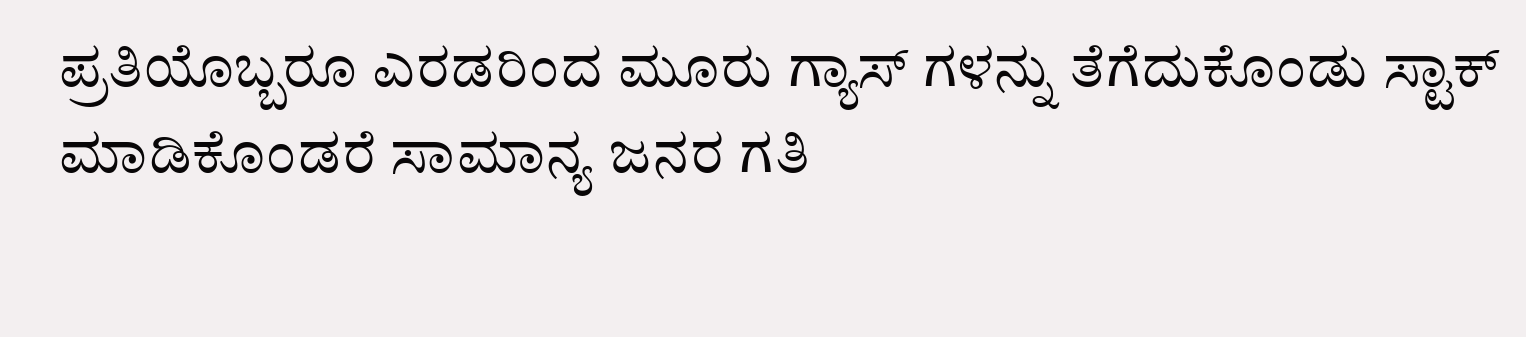ಪ್ರತಿಯೊಬ್ಬರೂ ಎರಡರಿಂದ ಮೂರು ಗ್ಯಾಸ್ ಗಳನ್ನು ತೆಗೆದುಕೊಂಡು ಸ್ಟಾಕ್ ಮಾಡಿಕೊಂಡರೆ ಸಾಮಾನ್ಯ ಜನರ ಗತಿ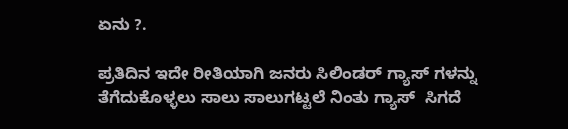ಏನು ?.

ಪ್ರತಿದಿನ ಇದೇ ರೀತಿಯಾಗಿ ಜನರು ಸಿಲಿಂಡರ್ ಗ್ಯಾಸ್ ಗಳನ್ನು ತೆಗೆದುಕೊಳ್ಳಲು ಸಾಲು ಸಾಲುಗಟ್ಟಲೆ ನಿಂತು ಗ್ಯಾಸ್  ಸಿಗದೆ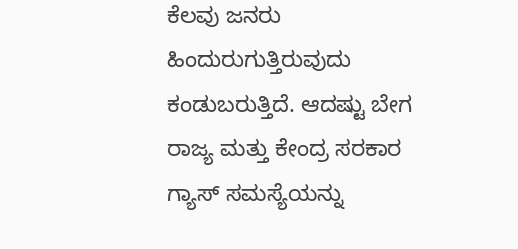ಕೆಲವು ಜನರು ಹಿಂದುರುಗುತ್ತಿರುವುದು ಕಂಡುಬರುತ್ತಿದೆ. ಆದಷ್ಟು ಬೇಗ ರಾಜ್ಯ ಮತ್ತು ಕೇಂದ್ರ ಸರಕಾರ ಗ್ಯಾಸ್ ಸಮಸ್ಯೆಯನ್ನು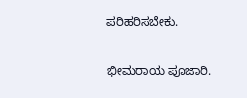ಪರಿಹರಿಸಬೇಕು.

ಭೀಮರಾಯ ಪೂಜಾರಿ.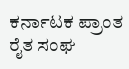ಕರ್ನಾಟಕ ಪ್ರಾಂತ ರೈತ ಸಂಘ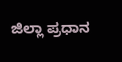ಜಿಲ್ಲಾ ಪ್ರಧಾನ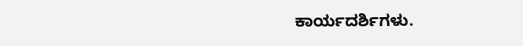ಕಾರ್ಯದರ್ಶಿಗಳು.